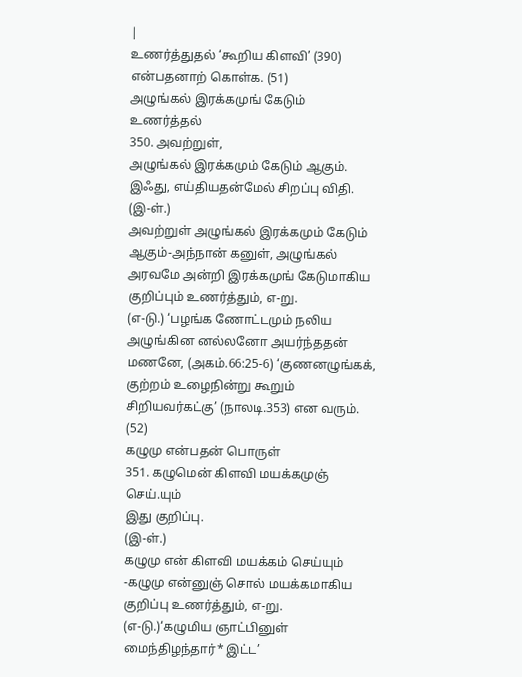|
உணர்த்துதல் ‘கூறிய கிளவி’ (390) என்பதனாற் கொள்க. (51)
அழுங்கல் இரக்கமுங் கேடும் உணர்த்தல்
350. அவற்றுள்,
அழுங்கல் இரக்கமும் கேடும் ஆகும்.
இஃது, எய்தியதன்மேல் சிறப்பு விதி.
(இ-ள்.)
அவற்றுள் அழுங்கல் இரக்கமும் கேடும் ஆகும்-அந்நான் கனுள், அழுங்கல் அரவமே அன்றி இரக்கமுங் கேடுமாகிய குறிப்பும் உணர்த்தும், எ-று.
(எ-டு.) ‘பழங்க ணோட்டமும் நலிய அழுங்கின னல்லனோ அயர்ந்ததன் மணனே, (அகம்.66:25-6) ‘குணனழுங்கக், குற்றம் உழைநின்று கூறும் சிறியவர்கட்கு’ (நாலடி.353) என வரும்.
(52)
கழுமு என்பதன் பொருள்
351. கழுமென் கிளவி மயக்கமுஞ் செய்.யும்
இது குறிப்பு.
(இ-ள்.)
கழுமு என் கிளவி மயக்கம் செய்யும் -கழுமு என்னுஞ் சொல் மயக்கமாகிய குறிப்பு உணர்த்தும், எ-று.
(எ-டு.)‘கழுமிய ஞாட்பினுள் மைந்திழந்தார்* இட்ட’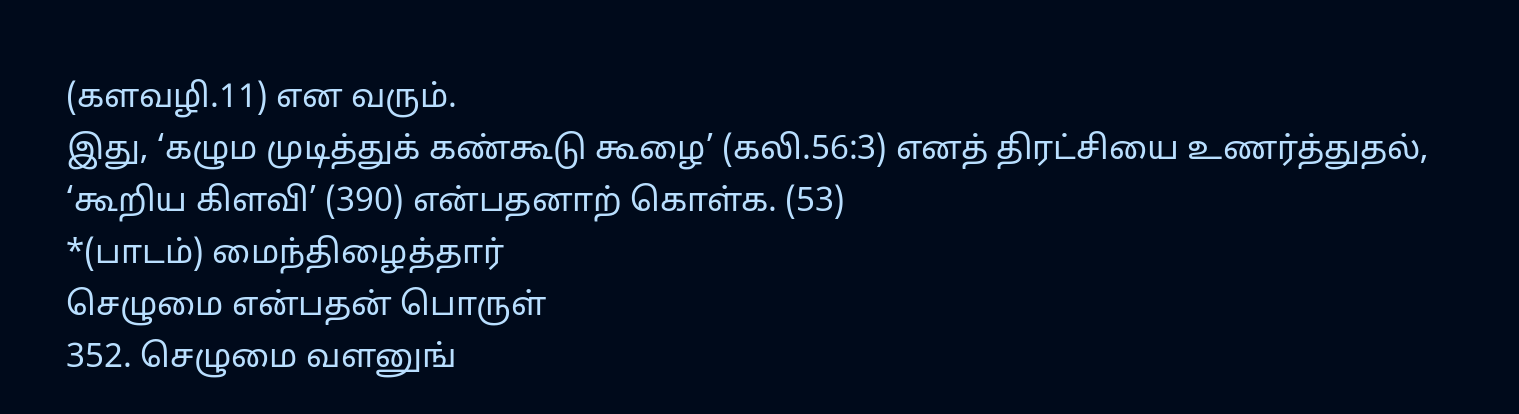(களவழி.11) என வரும்.
இது, ‘கழும முடித்துக் கண்கூடு கூழை’ (கலி.56:3) எனத் திரட்சியை உணர்த்துதல், ‘கூறிய கிளவி’ (390) என்பதனாற் கொள்க. (53)
*(பாடம்) மைந்திழைத்தார்
செழுமை என்பதன் பொருள்
352. செழுமை வளனுங்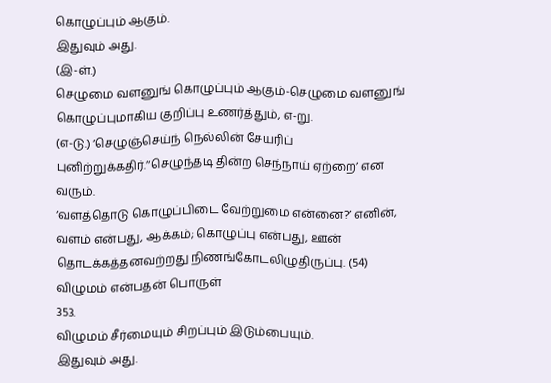கொழுப்பும் ஆகும்.
இதுவும் அது.
(இ-ள்.)
செழுமை வளனுங் கொழுப்பும் ஆகும்-செழுமை வளனுங் கொழுப்புமாகிய குறிப்பு உணர்த்தும், எ-று.
(எ-டு.) ‘செழுஞ்செய்ந் நெல்லின் சேயரிப் புனிற்றுக்கதிர்.’‘செழுந்தடி தின்ற செந்நாய் ஏற்றை’ என வரும்.
‘வளத்தொடு கொழுப்பிடை வேற்றுமை என்னை?’ எனின், வளம் என்பது, ஆக்கம்; கொழுப்பு என்பது, ஊன் தொடக்கத்தனவற்றது நிணங்கோடலிழுதிருப்பு. (54)
விழுமம் என்பதன் பொருள்
353.
விழுமம் சீர்மையும் சிறப்பும் இடும்பையும்.
இதுவும் அது.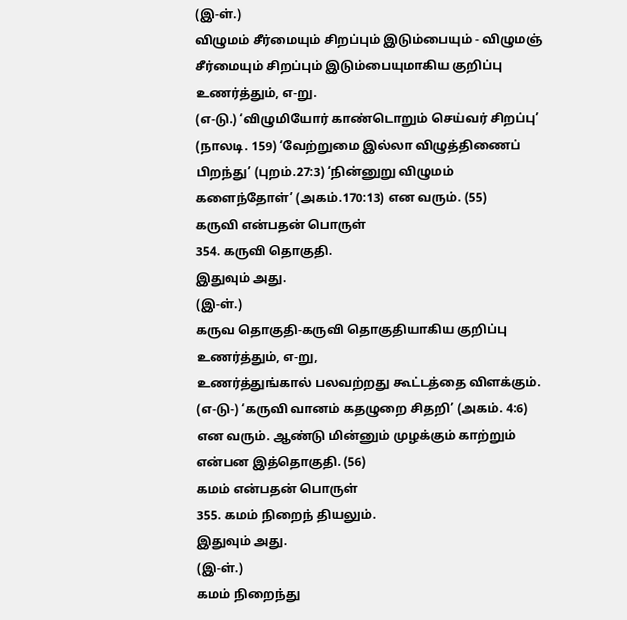(இ-ள்.)
விழுமம் சீர்மையும் சிறப்பும் இடும்பையும் - விழுமஞ் சீர்மையும் சிறப்பும் இடும்பையுமாகிய குறிப்பு உணர்த்தும், எ-று.
(எ-டு.) ‘விழுமியோர் காண்டொறும் செய்வர் சிறப்பு’ (நாலடி. 159) ‘வேற்றுமை இல்லா விழுத்திணைப் பிறந்து’ (புறம்.27:3) ‘நின்னுறு விழுமம் களைந்தோள்’ (அகம்.170:13) என வரும். (55)
கருவி என்பதன் பொருள்
354. கருவி தொகுதி.
இதுவும் அது.
(இ-ள்.)
கருவ தொகுதி-கருவி தொகுதியாகிய குறிப்பு உணர்த்தும், எ-று,
உணர்த்துங்கால் பலவற்றது கூட்டத்தை விளக்கும்.
(எ-டு-) ‘கருவி வானம் கதழுறை சிதறி’ (அகம். 4:6) என வரும். ஆண்டு மின்னும் முழக்கும் காற்றும் என்பன இத்தொகுதி. (56)
கமம் என்பதன் பொருள்
355. கமம் நிறைந் தியலும்.
இதுவும் அது.
(இ-ள்.)
கமம் நிறைந்து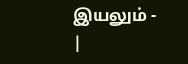இயலும் -
|